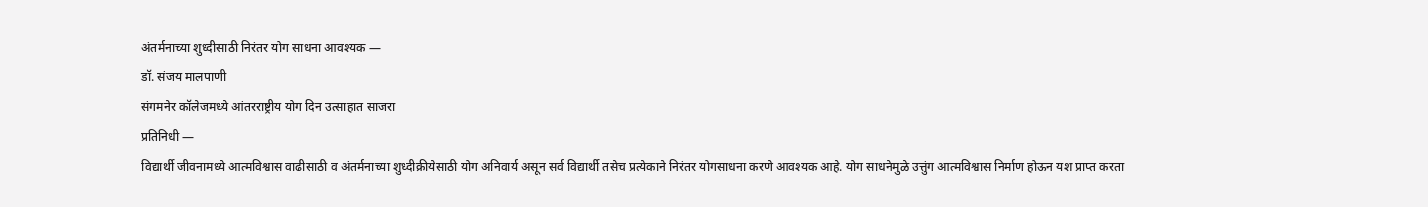अंतर्मनाच्या शुध्दीसाठी निरंतर योग साधना आवश्यक —
डॉ. संजय मालपाणी
संगमनेर कॉलेजमध्ये आंतरराष्ट्रीय योग दिन उत्साहात साजरा
प्रतिनिधी —
विद्यार्थी जीवनामध्ये आत्मविश्वास वाढीसाठी व अंतर्मनाच्या शुध्दीक्रीयेसाठी योग अनिवार्य असून सर्व विद्यार्थी तसेच प्रत्येकाने निरंतर योगसाधना करणे आवश्यक आहे. योग साधनेमुळे उत्तुंग आत्मविश्वास निर्माण होऊन यश प्राप्त करता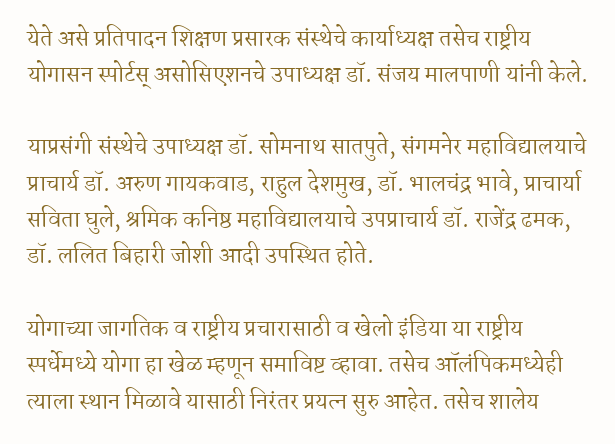येते असे प्रतिपादन शिक्षण प्रसारक संस्थेचे कार्याध्यक्ष तसेच राष्ट्रीय योगासन स्पोर्टस् असोसिएशनचे उपाध्यक्ष डॉ. संजय मालपाणी यांनी केले.

याप्रसंगी संस्थेचे उपाध्यक्ष डॉ. सोमनाथ सातपुते, संगमनेर महाविद्यालयाचे प्राचार्य डॉ. अरुण गायकवाड, राहुल देशमुख, डॉ. भालचंद्र भावे, प्राचार्या सविता घुले, श्रमिक कनिष्ठ महाविद्यालयाचे उपप्राचार्य डॉ. राजेंद्र ढमक, डॉ. ललित बिहारी जोशी आदी उपस्थित होते.

योगाच्या जागतिक व राष्ट्रीय प्रचारासाठी व खेलो इंडिया या राष्ट्रीय स्पर्धेमध्ये योगा हा खेळ म्हणून समाविष्ट व्हावा. तसेच ऑलंपिकमध्येही त्याला स्थान मिळावे यासाठी निरंतर प्रयत्न सुरु आहेत. तसेच शालेय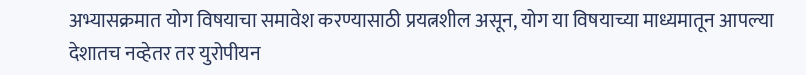अभ्यासक्रमात योग विषयाचा समावेश करण्यासाठी प्रयत्नशील असून, योग या विषयाच्या माध्यमातून आपल्या देशातच नव्हेतर तर युरोपीयन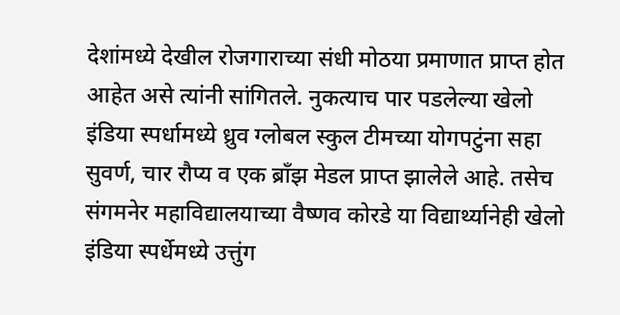देशांमध्ये देखील रोजगाराच्या संधी मोठया प्रमाणात प्राप्त होत आहेत असे त्यांनी सांगितले. नुकत्याच पार पडलेल्या खेलो इंडिया स्पर्धामध्ये ध्रुव ग्लोबल स्कुल टीमच्या योगपटुंना सहा सुवर्ण, चार रौप्य व एक ब्राँझ मेडल प्राप्त झालेले आहे. तसेच संगमनेर महाविद्यालयाच्या वैष्णव कोरडे या विद्यार्थ्यानेही खेलो इंडिया स्पर्धेमध्ये उत्तुंग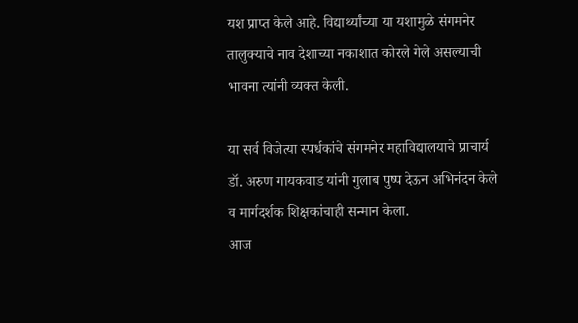यश प्राप्त केले आहे. विद्यार्थ्यांच्या या यशामुळे संगमनेर तालुक्याचे नाव देशाच्या नकाशात कोरले गेले असल्याची भावना त्यांनी व्यक्त केली.

या सर्व विजेत्या स्पर्धकांचे संगमनेर महाविद्यालयाचे प्राचार्य डॉ. अरुण गायकवाड यांनी गुलाब पुष्प देऊन अभिनंदन केले व मार्गदर्शक शिक्षकांचाही सन्मान केला.
आज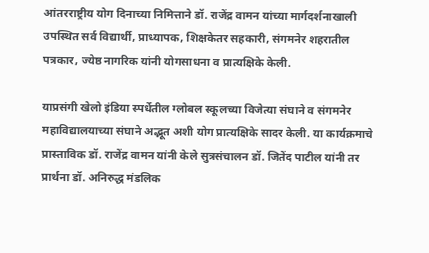आंतरराष्ट्रीय योग दिनाच्या निमित्ताने डॉ. राजेंद्र वामन यांच्या मार्गदर्शनाखाली उपस्थित सर्व विद्यार्थी, प्राध्यापक, शिक्षकेतर सहकारी, संगमनेर शहरातील पत्रकार, ज्येष्ठ नागरिक यांनी योगसाधना व प्रात्यक्षिके केली.

याप्रसंगी खेलो इंडिया स्पर्धेतील ग्लोबल स्कूलच्या विजेत्या संघाने व संगमनेर महाविद्यालयाच्या संघाने अद्भूत अशी योग प्रात्यक्षिके सादर केली. या कार्यक्रमाचे प्रास्ताविक डॉ. राजेंद्र वामन यांनी केले सुत्रसंचालन डॉ. जितेंद पाटील यांनी तर प्रार्थना डॉ. अनिरुद्ध मंडलिक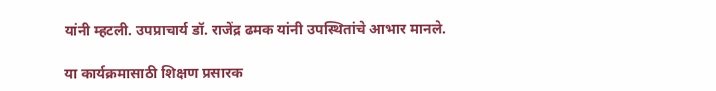यांनी म्हटली. उपप्राचार्य डॉ. राजेंद्र ढमक यांनी उपस्थितांचे आभार मानले.

या कार्यक्रमासाठी शिक्षण प्रसारक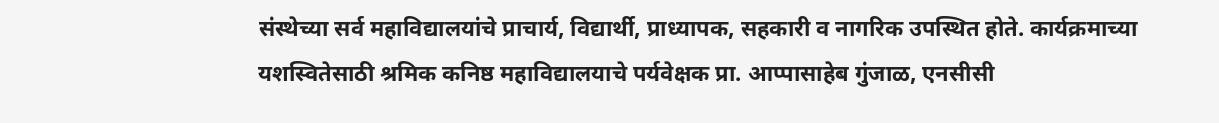संस्थेच्या सर्व महाविद्यालयांचे प्राचार्य, विद्यार्थी, प्राध्यापक, सहकारी व नागरिक उपस्थित होते. कार्यक्रमाच्या यशस्वितेसाठी श्रमिक कनिष्ठ महाविद्यालयाचे पर्यवेक्षक प्रा. आप्पासाहेब गुंजाळ, एनसीसी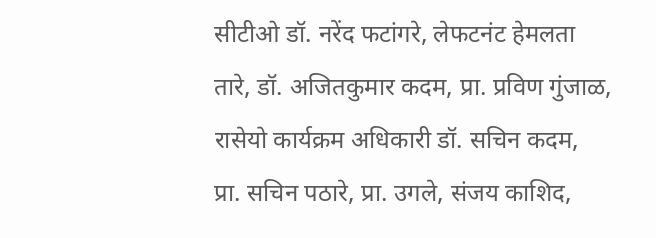सीटीओ डॉ. नरेंद फटांगरे, लेफटनंट हेमलता तारे, डॉ. अजितकुमार कदम, प्रा. प्रविण गुंजाळ, रासेयो कार्यक्रम अधिकारी डॉ. सचिन कदम, प्रा. सचिन पठारे, प्रा. उगले, संजय काशिद,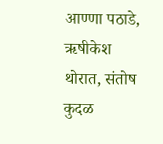आण्णा पठाडे, ऋषीकेश थोरात, संतोष कुदळ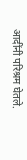आदींनी परिश्रम घेतले.